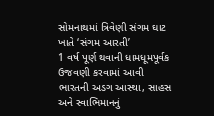સોમનાથમાં ત્રિવેણી સંગમ ઘાટ ખાતે ‘સંગમ આરતી’
1 વર્ષ પૂર્ણ થવાની ધામધૂમપૂર્વક ઉજવણી કરવામાં આવી
ભારતની અડગ આસ્થા, સાહસ અને સ્વાભિમાનનું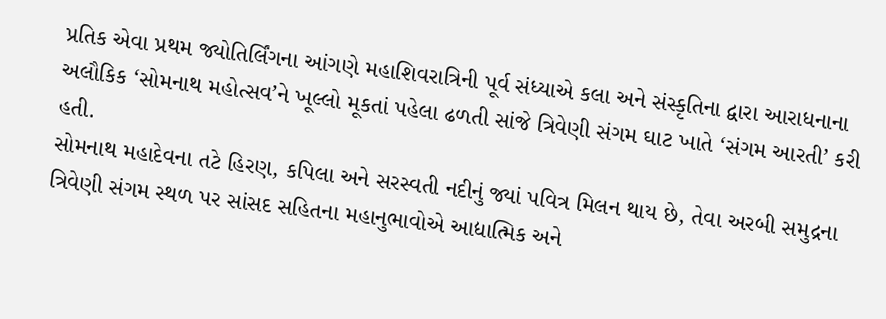પ્રતિક એવા પ્રથમ જ્યોતિર્લિંગના આંગણે મહાશિવરાત્રિની પૂર્વ સંધ્યાએ કલા અને સંસ્કૃતિના દ્વારા આરાધનાના અલૌકિક ‘સોમનાથ મહોત્સવ’ને ખૂલ્લો મૂકતાં પહેલા ઢળતી સાંજે ત્રિવેણી સંગમ ઘાટ ખાતે ‘સંગમ આરતી’ કરી હતી.
સોમનાથ મહાદેવના તટે હિરણ, કપિલા અને સરસ્વતી નદીનું જ્યાં પવિત્ર મિલન થાય છે, તેવા અરબી સમુદ્રના ત્રિવેણી સંગમ સ્થળ પર સાંસદ સહિતના મહાનુભાવોએ આદ્યાત્મિક અને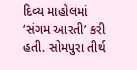દિવ્ય માહોલમાં ‘સંગમ આરતી’ કરી હતી. સોમપુરા તીર્થ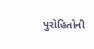પુરોહિતોની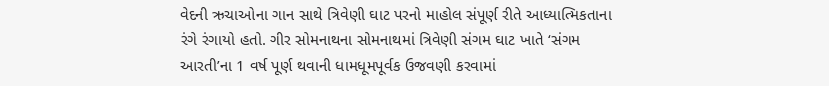વેદની ઋચાઓના ગાન સાથે ત્રિવેણી ઘાટ પરનો માહોલ સંપૂર્ણ રીતે આધ્યાત્મિકતાના રંગે રંગાયો હતો. ગીર સોમનાથના સોમનાથમાં ત્રિવેણી સંગમ ઘાટ ખાતે ‘સંગમ આરતી’ના 1 વર્ષ પૂર્ણ થવાની ધામધૂમપૂર્વક ઉજવણી કરવામાં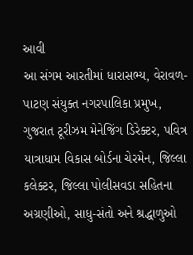આવી
આ સંગમ આરતીમાં ધારાસભ્ય, વેરાવળ-પાટણ સંયુક્ત નગરપાલિકા પ્રમુખ, ગુજરાત ટૂરીઝમ મેનેજિંગ ડિરેક્ટર, પવિત્ર યાત્રાધામ વિકાસ બોર્ડના ચેરમેન, જિલ્લા કલેક્ટર, જિલ્લા પોલીસવડા સહિતના અગ્રણીઓ, સાધુ-સંતો અને શ્રદ્ધાળુઓ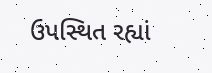ઉપસ્થિત રહ્યાં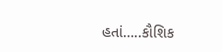હતાં…..કૌશિક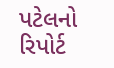પટેલનો રિપોર્ટ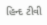હિન્દ ટીવી